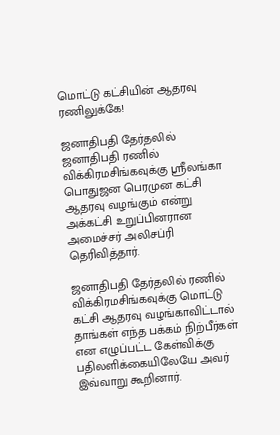மொட்டு கட்சியின் ஆதரவு ரணிலுக்கே!

ஜனாதிபதி தேர்தலில் ஜனாதிபதி ரணில் விக்கிரமசிங்கவுக்கு ஸ்ரீலங்கா பொதுஜன பெரமுன கட்சி ஆதரவு வழங்கும் என்று அக்கட்சி உறுப்பினரான அமைச்சர் அலிசப்ரி தெரிவித்தார்.

ஜனாதிபதி தேர்தலில் ரணில் விக்கிரமசிங்கவுக்கு மொட்டு கட்சி ஆதரவு வழங்காவிட்டால் தாங்கள் எந்த பக்கம் நிற்பீர்கள் என எழுப்பட்ட கேள்விக்கு பதிலளிக்கையிலேயே அவர் இவ்வாறு கூறினார்.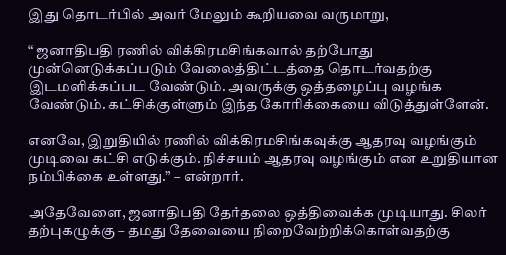இது தொடர்பில் அவர் மேலும் கூறியவை வருமாறு,

“ ஜனாதிபதி ரணில் விக்கிரமசிங்கவால் தற்போது முன்னெடுக்கப்படும் வேலைத்திட்டத்தை தொடர்வதற்கு இடமளிக்கப்பட வேண்டும். அவருக்கு ஒத்தழைப்பு வழங்க வேண்டும். கட்சிக்குள்ளும் இந்த கோரிக்கையை விடுத்துள்ளேன்.

எனவே, இறுதியில் ரணில் விக்கிரமசிங்கவுக்கு ஆதரவு வழங்கும் முடிவை கட்சி எடுக்கும். நிச்சயம் ஆதரவு வழங்கும் என உறுதியான நம்பிக்கை உள்ளது.” – என்றார்.

அதேவேளை, ஜனாதிபதி தேர்தலை ஒத்திவைக்க முடியாது. சிலர் தற்புகழுக்கு – தமது தேவையை நிறைவேற்றிக்கொள்வதற்கு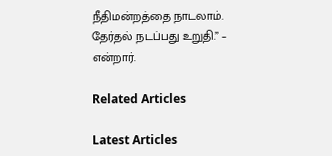நீதிமன்றத்தை நாடலாம். தேர்தல் நடப்பது உறுதி.” – என்றார்.

Related Articles

Latest Articles